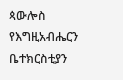ጳውሎስ የእግዚአብሔርን ቤተክርስቲያን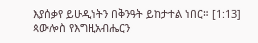እያሰቃየ ይሁዲነትን በቅንዓት ይከታተል ነበር። [1:13]
ጳውሎስ የእግዚአብሔርን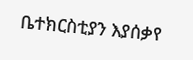ቤተክርስቲያን እያሰቃየ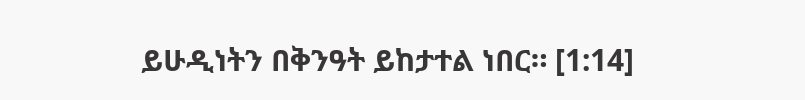ይሁዲነትን በቅንዓት ይከታተል ነበር። [1:14]